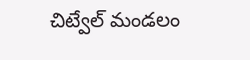చిట్వేల్ మండలం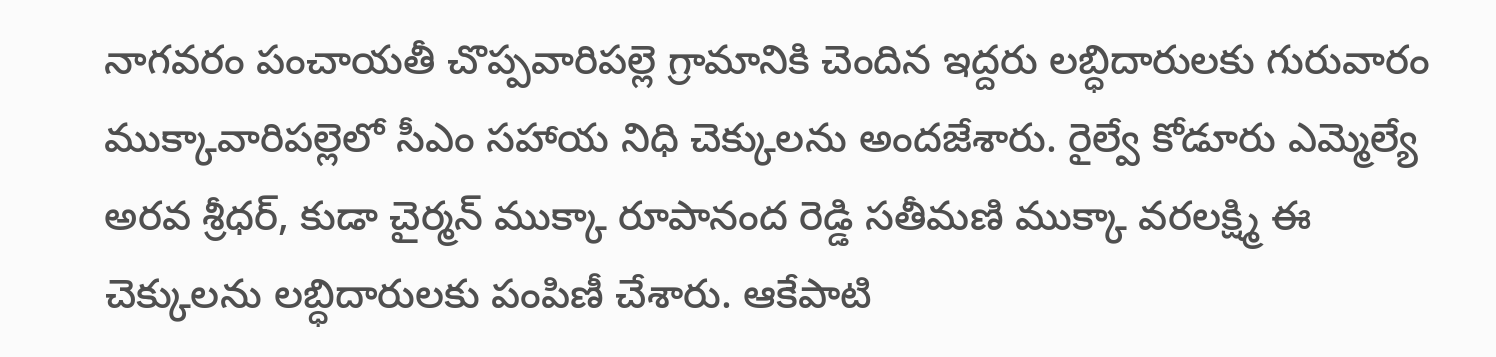నాగవరం పంచాయతీ చొప్పవారిపల్లె గ్రామానికి చెందిన ఇద్దరు లబ్ధిదారులకు గురువారం ముక్కావారిపల్లెలో సీఎం సహాయ నిధి చెక్కులను అందజేశారు. రైల్వే కోడూరు ఎమ్మెల్యే అరవ శ్రీధర్, కుడా చైర్మన్ ముక్కా రూపానంద రెడ్డి సతీమణి ముక్కా వరలక్ష్మి ఈ చెక్కులను లబ్ధిదారులకు పంపిణీ చేశారు. ఆకేపాటి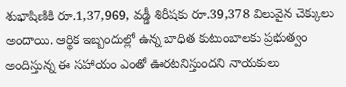శుభాషిణికి రూ.1,37,969, వడ్డీ శిరీషకు రూ.39,378 విలువైన చెక్కులు అందాయి. ఆర్థిక ఇబ్బందుల్లో ఉన్న బాధిత కుటుంబాలకు ప్రభుత్వం అందిస్తున్న ఈ సహాయం ఎంతో ఊరటనిస్తుందని నాయకులు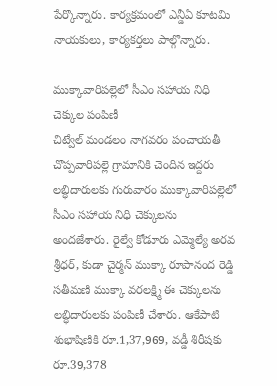పేర్కొన్నారు. కార్యక్రమంలో ఎన్డీఏ కూటమి నాయకులు, కార్యకర్తలు పాల్గొన్నారు.

ముక్కావారిపల్లెలో సీఎం సహాయ నిధి చెక్కుల పంపిణీ
చిట్వేల్ మండలం నాగవరం పంచాయతీ చొప్పవారిపల్లె గ్రామానికి చెందిన ఇద్దరు లబ్ధిదారులకు గురువారం ముక్కావారిపల్లెలో సీఎం సహాయ నిధి చెక్కులను అందజేశారు. రైల్వే కోడూరు ఎమ్మెల్యే అరవ శ్రీధర్, కుడా చైర్మన్ ముక్కా రూపానంద రెడ్డి సతీమణి ముక్కా వరలక్ష్మి ఈ చెక్కులను లబ్ధిదారులకు పంపిణీ చేశారు. ఆకేపాటి శుభాషిణికి రూ.1,37,969, వడ్డీ శిరీషకు రూ.39,378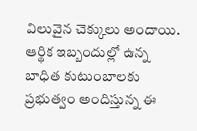విలువైన చెక్కులు అందాయి. ఆర్థిక ఇబ్బందుల్లో ఉన్న బాధిత కుటుంబాలకు ప్రభుత్వం అందిస్తున్న ఈ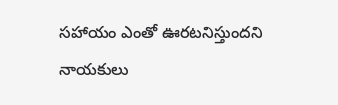సహాయం ఎంతో ఊరటనిస్తుందని నాయకులు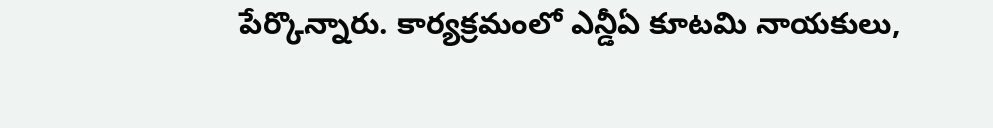పేర్కొన్నారు. కార్యక్రమంలో ఎన్డీఏ కూటమి నాయకులు,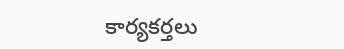కార్యకర్తలు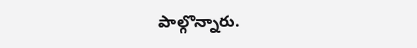పాల్గొన్నారు.